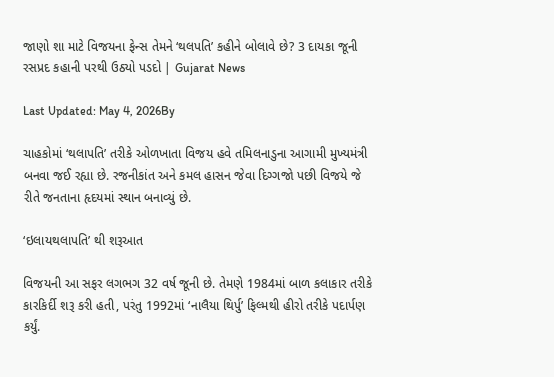જાણો શા માટે વિજયના ફેન્સ તેમને ‘થલપતિ’ કહીને બોલાવે છે? 3 દાયકા જૂની રસપ્રદ કહાની પરથી ઉઠ્યો પડદો | Gujarat News

Last Updated: May 4, 2026By

ચાહકોમાં ‘થલાપતિ’ તરીકે ઓળખાતા વિજય હવે તમિલનાડુના આગામી મુખ્યમંત્રી બનવા જઈ રહ્યા છે. રજનીકાંત અને કમલ હાસન જેવા દિગ્ગજો પછી વિજયે જે રીતે જનતાના હૃદયમાં સ્થાન બનાવ્યું છે.

‘ઇલાયથલાપતિ’ થી શરૂઆત

વિજયની આ સફર લગભગ 32 વર્ષ જૂની છે. તેમણે 1984માં બાળ કલાકાર તરીકે કારકિર્દી શરૂ કરી હતી, પરંતુ 1992માં ‘નાલૈયા થિર્પુ’ ફિલ્મથી હીરો તરીકે પદાર્પણ કર્યું.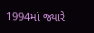1994માં જ્યારે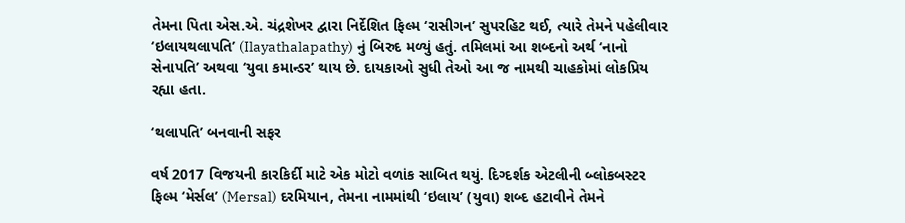તેમના પિતા એસ.એ. ચંદ્રશેખર દ્વારા નિર્દેશિત ફિલ્મ ‘રાસીગન’ સુપરહિટ થઈ, ત્યારે તેમને પહેલીવાર ‘ઇલાયથલાપતિ’ (Ilayathalapathy) નું બિરુદ મળ્યું હતું. તમિલમાં આ શબ્દનો અર્થ ‘નાનો સેનાપતિ’ અથવા ‘યુવા કમાન્ડર’ થાય છે. દાયકાઓ સુધી તેઓ આ જ નામથી ચાહકોમાં લોકપ્રિય રહ્યા હતા.

‘થલાપતિ’ બનવાની સફર

વર્ષ 2017 વિજયની કારકિર્દી માટે એક મોટો વળાંક સાબિત થયું. દિગ્દર્શક એટલીની બ્લોકબસ્ટર ફિલ્મ ‘મેર્સલ’ (Mersal) દરમિયાન, તેમના નામમાંથી ‘ઇલાય’ (યુવા) શબ્દ હટાવીને તેમને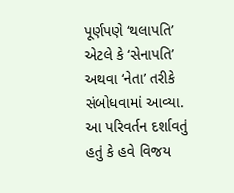પૂર્ણપણે ‘થલાપતિ’ એટલે કે ‘સેનાપતિ’ અથવા ‘નેતા’ તરીકે સંબોધવામાં આવ્યા. આ પરિવર્તન દર્શાવતું હતું કે હવે વિજય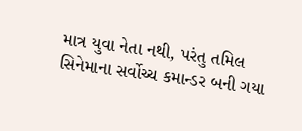માત્ર યુવા નેતા નથી, પરંતુ તમિલ સિનેમાના સર્વોચ્ચ કમાન્ડર બની ગયા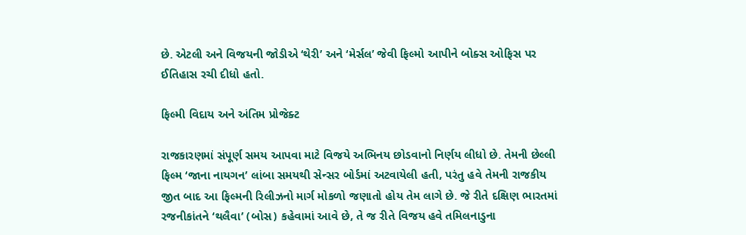છે. એટલી અને વિજયની જોડીએ ‘થેરી’ અને ‘મેર્સલ’ જેવી ફિલ્મો આપીને બોક્સ ઓફિસ પર ઈતિહાસ રચી દીધો હતો.

ફિલ્મી વિદાય અને અંતિમ પ્રોજેક્ટ

રાજકારણમાં સંપૂર્ણ સમય આપવા માટે વિજયે અભિનય છોડવાનો નિર્ણય લીધો છે. તેમની છેલ્લી ફિલ્મ ‘જાના નાયગન’ લાંબા સમયથી સેન્સર બોર્ડમાં અટવાયેલી હતી, પરંતુ હવે તેમની રાજકીય જીત બાદ આ ફિલ્મની રિલીઝનો માર્ગ મોકળો જણાતો હોય તેમ લાગે છે. જે રીતે દક્ષિણ ભારતમાં રજનીકાંતને ‘થલૈવા’ (બોસ) કહેવામાં આવે છે, તે જ રીતે વિજય હવે તમિલનાડુના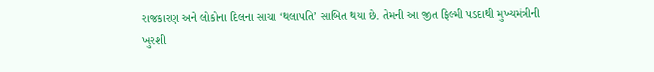રાજકારણ અને લોકોના દિલના સાચા ‘થલાપતિ’ સાબિત થયા છે. તેમની આ જીત ફિલ્મી પડદાથી મુખ્યમંત્રીની ખુરશી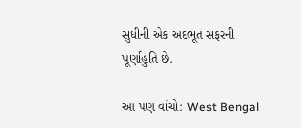સુધીની એક અદભૂત સફરની પૂર્ણાહુતિ છે.

આ પણ વાંચો: West Bengal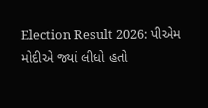Election Result 2026: પીએમ મોદીએ જ્યાં લીધો હતો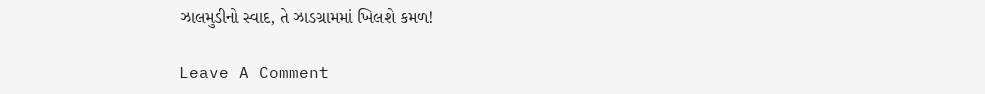ઝાલમુડીનો સ્વાદ, તે ઝાડગ્રામમાં ખિલશે કમળ!

Leave A Comment